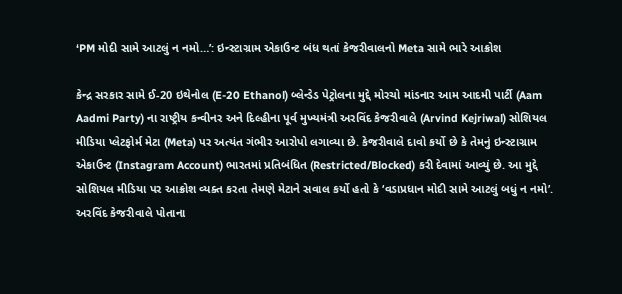‘PM મોદી સામે આટલું ન નમો…’: ઇન્સ્ટાગ્રામ એકાઉન્ટ બંધ થતાં કેજરીવાલનો Meta સામે ભારે આક્રોશ

કેન્દ્ર સરકાર સામે ઈ-20 ઇથેનોલ (E-20 Ethanol) બ્લેન્ડેડ પેટ્રોલના મુદ્દે મોરચો માંડનાર આમ આદમી પાર્ટી (Aam Aadmi Party) ના રાષ્ટ્રીય કન્વીનર અને દિલ્હીના પૂર્વ મુખ્યમંત્રી અરવિંદ કેજરીવાલે (Arvind Kejriwal) સોશિયલ મીડિયા પ્લેટફોર્મ મેટા (Meta) પર અત્યંત ગંભીર આરોપો લગાવ્યા છે. કેજરીવાલે દાવો કર્યો છે કે તેમનું ઇન્સ્ટાગ્રામ એકાઉન્ટ (Instagram Account) ભારતમાં પ્રતિબંધિત (Restricted/Blocked) કરી દેવામાં આવ્યું છે. આ મુદ્દે સોશિયલ મીડિયા પર આક્રોશ વ્યક્ત કરતા તેમણે મેટાને સવાલ કર્યો હતો કે ‘વડાપ્રધાન મોદી સામે આટલું બધું ન નમો’.
અરવિંદ કેજરીવાલે પોતાના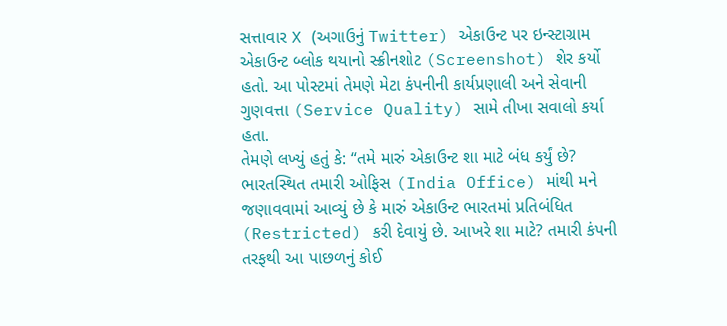સત્તાવાર X (અગાઉનું Twitter) એકાઉન્ટ પર ઇન્સ્ટાગ્રામ એકાઉન્ટ બ્લોક થયાનો સ્ક્રીનશોટ (Screenshot) શેર કર્યો હતો. આ પોસ્ટમાં તેમણે મેટા કંપનીની કાર્યપ્રણાલી અને સેવાની ગુણવત્તા (Service Quality) સામે તીખા સવાલો કર્યા હતા.
તેમણે લખ્યું હતું કે: “તમે મારું એકાઉન્ટ શા માટે બંધ કર્યું છે? ભારતસ્થિત તમારી ઓફિસ (India Office) માંથી મને જણાવવામાં આવ્યું છે કે મારું એકાઉન્ટ ભારતમાં પ્રતિબંધિત (Restricted) કરી દેવાયું છે. આખરે શા માટે? તમારી કંપની તરફથી આ પાછળનું કોઈ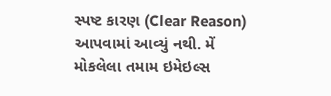સ્પષ્ટ કારણ (Clear Reason) આપવામાં આવ્યું નથી. મેં મોકલેલા તમામ ઇમેઇલ્સ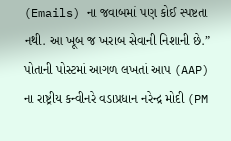(Emails) ના જવાબમાં પણ કોઈ સ્પષ્ટતા નથી. આ ખૂબ જ ખરાબ સેવાની નિશાની છે.”
પોતાની પોસ્ટમાં આગળ લખતાં આપ (AAP) ના રાષ્ટ્રીય કન્વીનરે વડાપ્રધાન નરેન્દ્ર મોદી (PM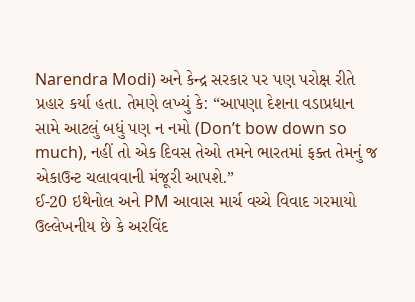Narendra Modi) અને કેન્દ્ર સરકાર પર પણ પરોક્ષ રીતે પ્રહાર કર્યા હતા. તેમણે લખ્યું કે: “આપણા દેશના વડાપ્રધાન સામે આટલું બધું પણ ન નમો (Don’t bow down so much), નહીં તો એક દિવસ તેઓ તમને ભારતમાં ફક્ત તેમનું જ એકાઉન્ટ ચલાવવાની મંજૂરી આપશે.”
ઈ-20 ઇથેનોલ અને PM આવાસ માર્ચ વચ્ચે વિવાદ ગરમાયો
ઉલ્લેખનીય છે કે અરવિંદ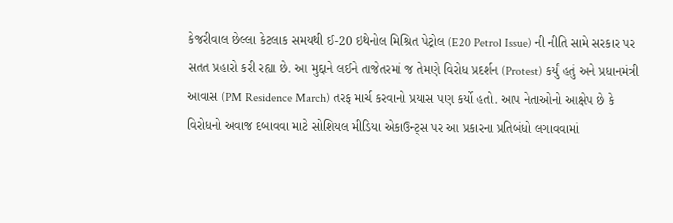કેજરીવાલ છેલ્લા કેટલાક સમયથી ઈ-20 ઇથેનોલ મિશ્રિત પેટ્રોલ (E20 Petrol Issue) ની નીતિ સામે સરકાર પર સતત પ્રહારો કરી રહ્યા છે. આ મુદ્દાને લઈને તાજેતરમાં જ તેમણે વિરોધ પ્રદર્શન (Protest) કર્યું હતું અને પ્રધાનમંત્રી આવાસ (PM Residence March) તરફ માર્ચ કરવાનો પ્રયાસ પણ કર્યો હતો. આપ નેતાઓનો આક્ષેપ છે કે વિરોધનો અવાજ દબાવવા માટે સોશિયલ મીડિયા એકાઉન્ટ્સ પર આ પ્રકારના પ્રતિબંધો લગાવવામાં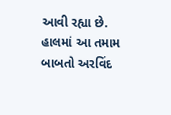આવી રહ્યા છે.
હાલમાં આ તમામ બાબતો અરવિંદ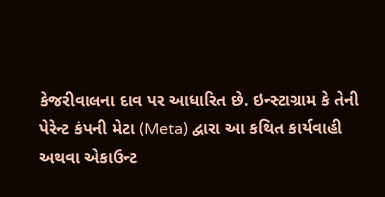કેજરીવાલના દાવ પર આધારિત છે. ઇન્સ્ટાગ્રામ કે તેની પેરેન્ટ કંપની મેટા (Meta) દ્વારા આ કથિત કાર્યવાહી અથવા એકાઉન્ટ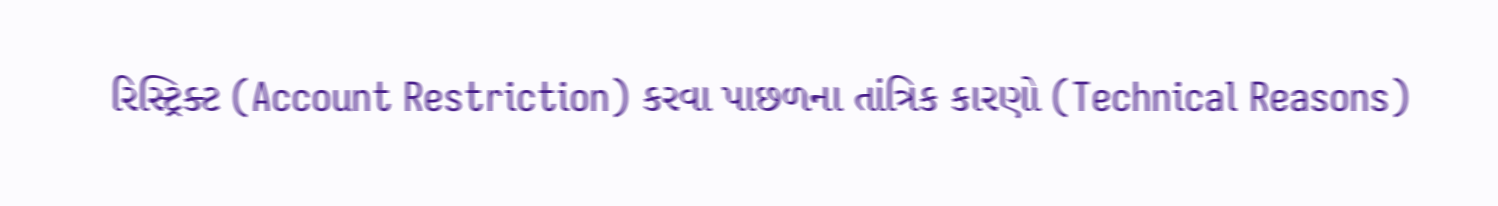રિસ્ટ્રિક્ટ (Account Restriction) કરવા પાછળના તાંત્રિક કારણો (Technical Reasons)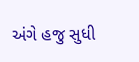અંગે હજુ સુધી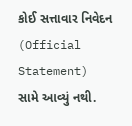કોઈ સત્તાવાર નિવેદન (Official Statement) સામે આવ્યું નથી.